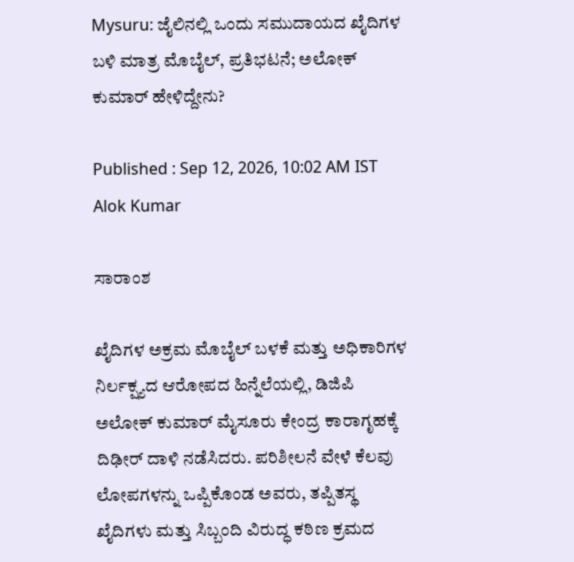Mysuru: ಜೈಲಿನಲ್ಲಿ ಒಂದು ಸಮುದಾಯದ ಖೈದಿಗಳ ಬಳಿ ಮಾತ್ರ ಮೊಬೈಲ್, ಪ್ರತಿಭಟನೆ; ಅಲೋಕ್ ಕುಮಾರ್ ಹೇಳಿದ್ದೇನು?

Published : Sep 12, 2026, 10:02 AM IST
Alok Kumar

ಸಾರಾಂಶ

ಖೈದಿಗಳ ಅಕ್ರಮ ಮೊಬೈಲ್ ಬಳಕೆ ಮತ್ತು ಅಧಿಕಾರಿಗಳ ನಿರ್ಲಕ್ಷ್ಯದ ಆರೋಪದ ಹಿನ್ನೆಲೆಯಲ್ಲಿ, ಡಿಜಿಪಿ ಅಲೋಕ್ ಕುಮಾರ್ ಮೈಸೂರು ಕೇಂದ್ರ ಕಾರಾಗೃಹಕ್ಕೆ ದಿಢೀರ್ ದಾಳಿ ನಡೆಸಿದರು. ಪರಿಶೀಲನೆ ವೇಳೆ ಕೆಲವು ಲೋಪಗಳನ್ನು ಒಪ್ಪಿಕೊಂಡ ಅವರು, ತಪ್ಪಿತಸ್ಥ ಖೈದಿಗಳು ಮತ್ತು ಸಿಬ್ಬಂದಿ ವಿರುದ್ಧ ಕಠಿಣ ಕ್ರಮದ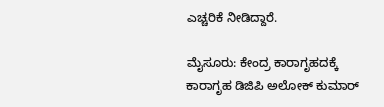ಎಚ್ಚರಿಕೆ ನೀಡಿದ್ದಾರೆ.

ಮೈಸೂರು: ಕೇಂದ್ರ ಕಾರಾಗೃಹದಕ್ಕೆ ಕಾರಾಗೃಹ ಡಿಜಿಪಿ ಅಲೋಕ್ ಕುಮಾರ್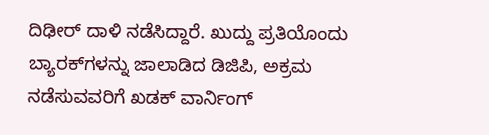ದಿಢೀರ್ ದಾಳಿ ನಡೆಸಿದ್ದಾರೆ. ಖುದ್ದು ಪ್ರತಿಯೊಂದು ಬ್ಯಾರಕ್‌ಗಳನ್ನು ಜಾಲಾಡಿದ ಡಿಜಿಪಿ, ಅಕ್ರಮ ನಡೆಸುವವರಿಗೆ ಖಡಕ್ ವಾರ್ನಿಂಗ್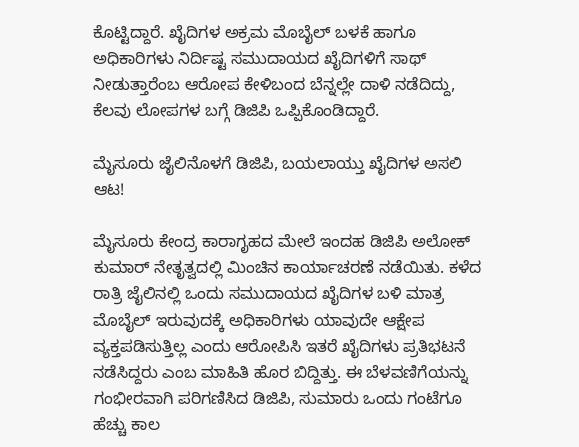ಕೊಟ್ಟಿದ್ದಾರೆ. ಖೈದಿಗಳ ಅಕ್ರಮ ಮೊಬೈಲ್ ಬಳಕೆ ಹಾಗೂ ಅಧಿಕಾರಿಗಳು ನಿರ್ದಿಷ್ಟ ಸಮುದಾಯದ ಖೈದಿಗಳಿಗೆ ಸಾಥ್ ನೀಡುತ್ತಾರೆಂಬ ಆರೋಪ ಕೇಳಿಬಂದ ಬೆನ್ನಲ್ಲೇ ದಾಳಿ ನಡೆದಿದ್ದು, ಕೆಲವು ಲೋಪಗಳ ಬಗ್ಗೆ ಡಿಜಿಪಿ ಒಪ್ಪಿಕೊಂಡಿದ್ದಾರೆ.

ಮೈಸೂರು ಜೈಲಿನೊಳಗೆ ಡಿಜಿಪಿ, ಬಯಲಾಯ್ತು ಖೈದಿಗಳ ಅಸಲಿ ಆಟ!

ಮೈಸೂರು ಕೇಂದ್ರ ಕಾರಾಗೃಹದ ಮೇಲೆ ಇಂದಹ ಡಿಜಿಪಿ ಅಲೋಕ್ ಕುಮಾರ್ ನೇತೃತ್ವದಲ್ಲಿ ಮಿಂಚಿನ ಕಾರ್ಯಾಚರಣೆ ನಡೆಯಿತು. ಕಳೆದ ರಾತ್ರಿ ಜೈಲಿನಲ್ಲಿ ಒಂದು ಸಮುದಾಯದ ಖೈದಿಗಳ ಬಳಿ ಮಾತ್ರ ಮೊಬೈಲ್ ಇರುವುದಕ್ಕೆ ಅಧಿಕಾರಿಗಳು ಯಾವುದೇ ಆಕ್ಷೇಪ ವ್ಯಕ್ತಪಡಿಸುತ್ತಿಲ್ಲ ಎಂದು ಆರೋಪಿಸಿ ಇತರೆ ಖೈದಿಗಳು ಪ್ರತಿಭಟನೆ ನಡೆಸಿದ್ದರು ಎಂಬ ಮಾಹಿತಿ ಹೊರ ಬಿದ್ದಿತ್ತು. ಈ ಬೆಳವಣಿಗೆಯನ್ನು ಗಂಭೀರವಾಗಿ ಪರಿಗಣಿಸಿದ ಡಿಜಿಪಿ, ಸುಮಾರು ಒಂದು ಗಂಟೆಗೂ ಹೆಚ್ಚು ಕಾಲ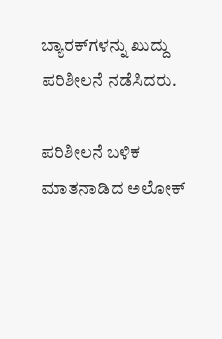ಬ್ಯಾರಕ್‌ಗಳನ್ನು ಖುದ್ದು ಪರಿಶೀಲನೆ ನಡೆಸಿದರು.

ಪರಿಶೀಲನೆ ಬಳಿಕ ಮಾತನಾಡಿದ ಅಲೋಕ್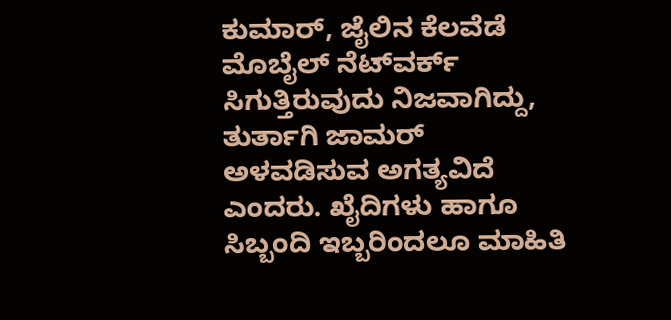ಕುಮಾರ್, ಜೈಲಿನ ಕೆಲವೆಡೆ ಮೊಬೈಲ್ ನೆಟ್‌ವರ್ಕ್ ಸಿಗುತ್ತಿರುವುದು ನಿಜವಾಗಿದ್ದು, ತುರ್ತಾಗಿ ಜಾಮರ್ ಅಳವಡಿಸುವ ಅಗತ್ಯವಿದೆ ಎಂದರು. ಖೈದಿಗಳು ಹಾಗೂ ಸಿಬ್ಬಂದಿ ಇಬ್ಬರಿಂದಲೂ ಮಾಹಿತಿ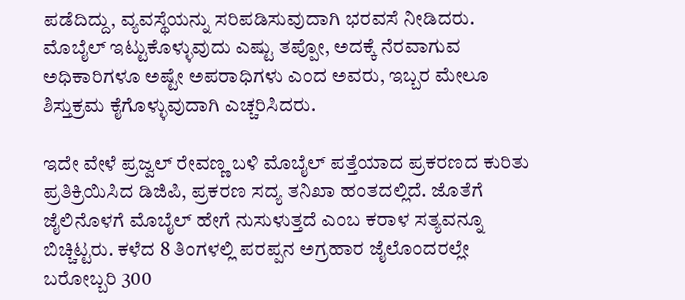ಪಡೆದಿದ್ದು, ವ್ಯವಸ್ಥೆಯನ್ನು ಸರಿಪಡಿಸುವುದಾಗಿ ಭರವಸೆ ನೀಡಿದರು. ಮೊಬೈಲ್ ಇಟ್ಟುಕೊಳ್ಳುವುದು ಎಷ್ಟು ತಪ್ಪೋ, ಅದಕ್ಕೆ ನೆರವಾಗುವ ಅಧಿಕಾರಿಗಳೂ ಅಷ್ಟೇ ಅಪರಾಧಿಗಳು ಎಂದ ಅವರು, ಇಬ್ಬರ ಮೇಲೂ ಶಿಸ್ತುಕ್ರಮ ಕೈಗೊಳ್ಳುವುದಾಗಿ ಎಚ್ಚರಿಸಿದರು.

ಇದೇ ವೇಳೆ ಪ್ರಜ್ವಲ್ ರೇವಣ್ಣ ಬಳಿ ಮೊಬೈಲ್ ಪತ್ತೆಯಾದ ಪ್ರಕರಣದ ಕುರಿತು ಪ್ರತಿಕ್ರಿಯಿಸಿದ ಡಿಜಿಪಿ, ಪ್ರಕರಣ ಸದ್ಯ ತನಿಖಾ ಹಂತದಲ್ಲಿದೆ. ಜೊತೆಗೆ ಜೈಲಿನೊಳಗೆ ಮೊಬೈಲ್ ಹೇಗೆ ನುಸುಳುತ್ತದೆ ಎಂಬ ಕರಾಳ ಸತ್ಯವನ್ನೂ ಬಿಚ್ಚಿಟ್ಟರು. ಕಳೆದ 8 ತಿಂಗಳಲ್ಲಿ ಪರಪ್ಪನ ಅಗ್ರಹಾರ ಜೈಲೊಂದರಲ್ಲೇ ಬರೋಬ್ಬರಿ 300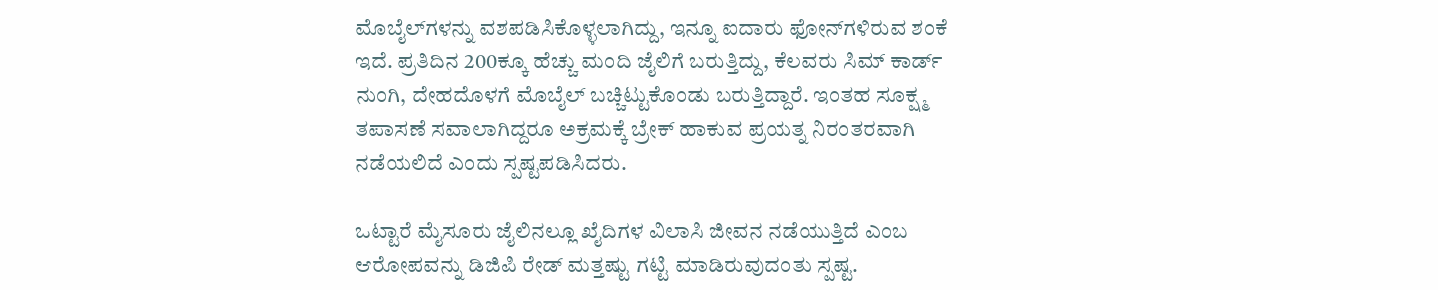ಮೊಬೈಲ್‌ಗಳನ್ನು ವಶಪಡಿಸಿಕೊಳ್ಳಲಾಗಿದ್ದು, ಇನ್ನೂ ಐದಾರು ಫೋನ್‌ಗಳಿರುವ ಶಂಕೆ ಇದೆ. ಪ್ರತಿದಿನ 200ಕ್ಕೂ ಹೆಚ್ಚು ಮಂದಿ ಜೈಲಿಗೆ ಬರುತ್ತಿದ್ದು, ಕೆಲವರು ಸಿಮ್ ಕಾರ್ಡ್ ನುಂಗಿ, ದೇಹದೊಳಗೆ ಮೊಬೈಲ್ ಬಚ್ಚಿಟ್ಟುಕೊಂಡು ಬರುತ್ತಿದ್ದಾರೆ. ಇಂತಹ ಸೂಕ್ಷ್ಮ ತಪಾಸಣೆ ಸವಾಲಾಗಿದ್ದರೂ ಅಕ್ರಮಕ್ಕೆ ಬ್ರೇಕ್ ಹಾಕುವ ಪ್ರಯತ್ನ ನಿರಂತರವಾಗಿ ನಡೆಯಲಿದೆ ಎಂದು ಸ್ಪಷ್ಟಪಡಿಸಿದರು.

ಒಟ್ಟಾರೆ ಮೈಸೂರು ಜೈಲಿನಲ್ಲೂ ಖೈದಿಗಳ ವಿಲಾಸಿ ಜೀವನ ನಡೆಯುತ್ತಿದೆ ಎಂಬ ಆರೋಪವನ್ನು ಡಿಜಿಪಿ ರೇಡ್ ಮತ್ತಷ್ಟು ಗಟ್ಟಿ ಮಾಡಿರುವುದಂತು ಸ್ಪಷ್ಟ.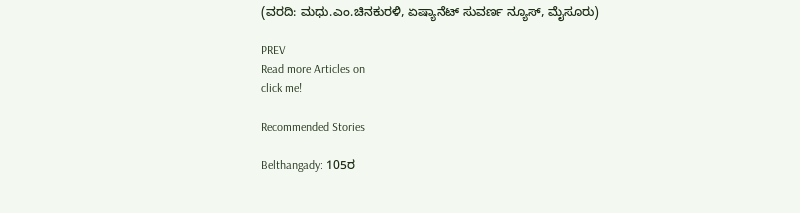(ವರದಿ: ಮಧು.ಎಂ.ಚಿನಕುರಳಿ, ಏಷ್ಯಾನೆಟ್ ಸುವರ್ಣ ನ್ಯೂಸ್, ಮೈಸೂರು)

PREV
Read more Articles on
click me!

Recommended Stories

Belthangady: 105ರ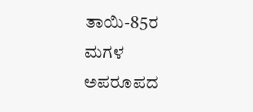ತಾಯಿ-85ರ ಮಗಳ ಅಪರೂಪದ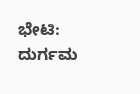ಭೇಟಿ: ದುರ್ಗಮ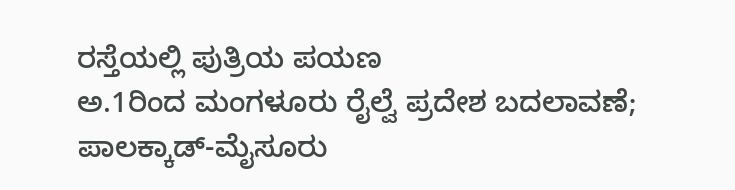ರಸ್ತೆಯಲ್ಲಿ ಪುತ್ರಿಯ ಪಯಣ
ಅ.1ರಿಂದ ಮಂಗಳೂರು ರೈಲ್ವೆ ಪ್ರದೇಶ ಬದಲಾವಣೆ; ಪಾಲಕ್ಕಾಡ್-ಮೈಸೂರು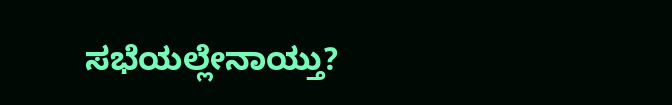ಸಭೆಯಲ್ಲೇನಾಯ್ತು?